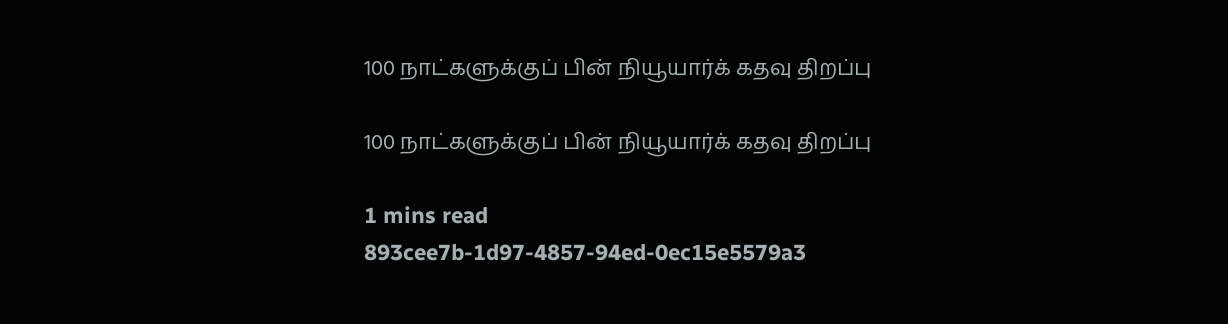100 நாட்களுக்குப் பின் நியூயார்க் கதவு திறப்பு

100 நாட்களுக்குப் பின் நியூயார்க் கதவு திறப்பு

1 mins read
893cee7b-1d97-4857-94ed-0ec15e5579a3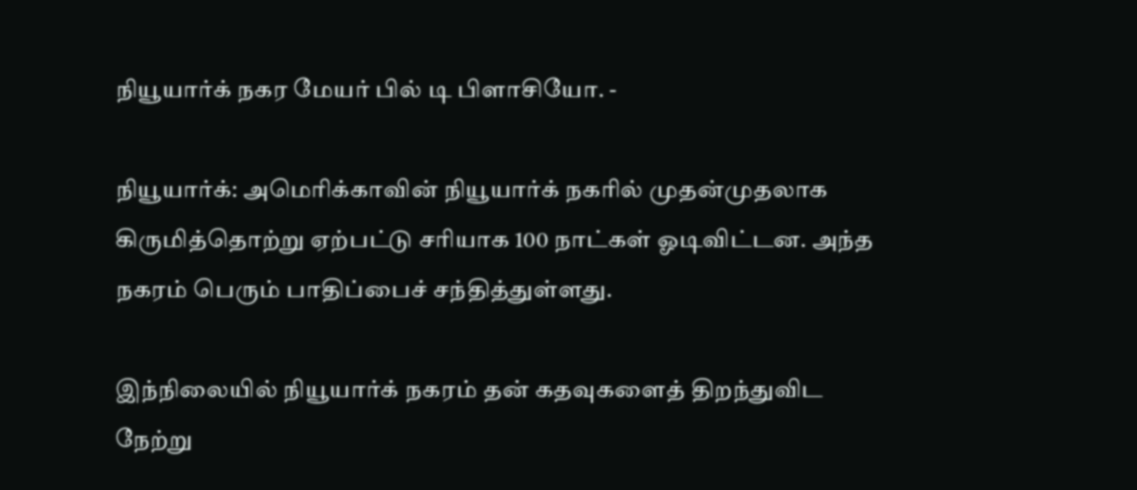நியூயார்க் நகர மேயர் பில் டி பிளாசியோ. -

நியூயார்க்: அமெரிக்காவின் நியூயார்க் நகரில் முதன்முதலாக கிருமித்தொற்று ஏற்பட்டு சரியாக 100 நாட்கள் ஓடிவிட்டன. அந்த நகரம் பெரும் பாதிப்பைச் சந்தித்துள்ளது.

இந்நிலையில் நியூயார்க் நகரம் தன் கதவுகளைத் திறந்துவிட நேற்று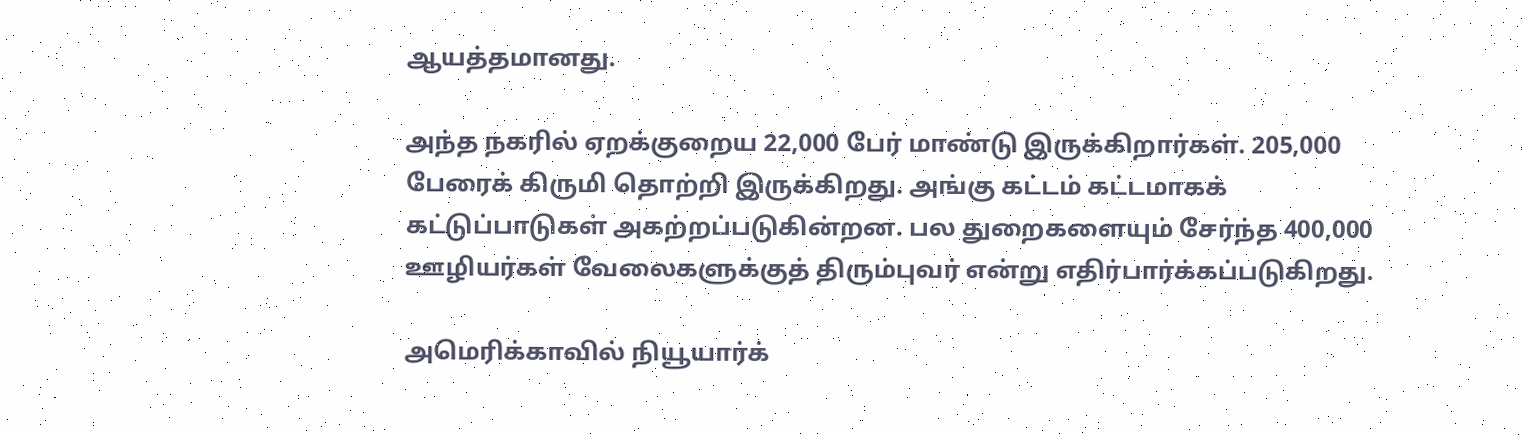ஆயத்தமானது.

அந்த நகரில் ஏறக்குறைய 22,000 பேர் மாண்டு இருக்கிறார்கள். 205,000 பேரைக் கிருமி தொற்றி இருக்கிறது. அங்கு கட்டம் கட்டமாகக் கட்டுப்பாடுகள் அகற்றப்படுகின்றன. பல துறைகளையும் சேர்ந்த 400,000 ஊழியர்கள் வேலைகளுக்குத் திரும்புவர் என்று எதிர்பார்க்கப்படுகிறது.

அமெரிக்காவில் நியூயார்க்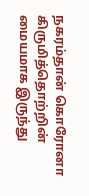நகரம்தான் கொரோனா கிருமித்தொற்றின் மையமாக இருந்து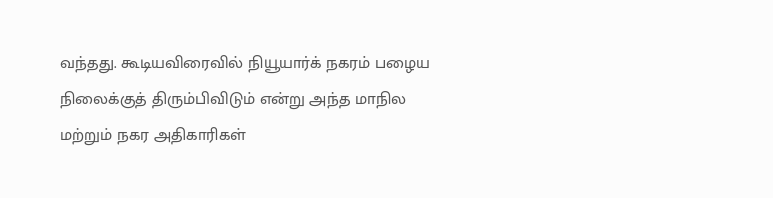வந்தது. கூடியவிரைவில் நியூயார்க் நகரம் பழைய நிலைக்குத் திரும்பிவிடும் என்று அந்த மாநில மற்றும் நகர அதிகாரிகள்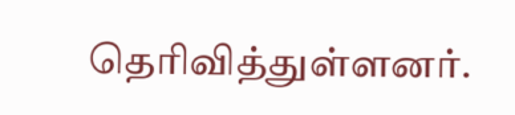தெரிவித்துள்ளனர்.